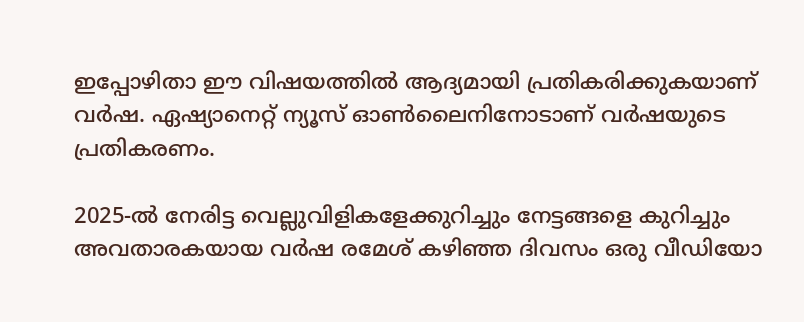ഇപ്പോഴിതാ ഈ വിഷയത്തില്‍ ആദ്യമായി പ്രതികരിക്കുകയാണ് വര്‍ഷ. ഏഷ്യാനെറ്റ് ന്യൂസ് ഓണ്‍ലൈനിനോടാണ് വര്‍ഷയുടെ പ്രതികരണം.

2025-ൽ നേരിട്ട വെല്ലുവിളികളേക്കുറിച്ചും നേട്ടങ്ങളെ കുറിച്ചും അവതാരകയായ വർഷ രമേശ് കഴിഞ്ഞ ദിവസം ഒരു വീഡിയോ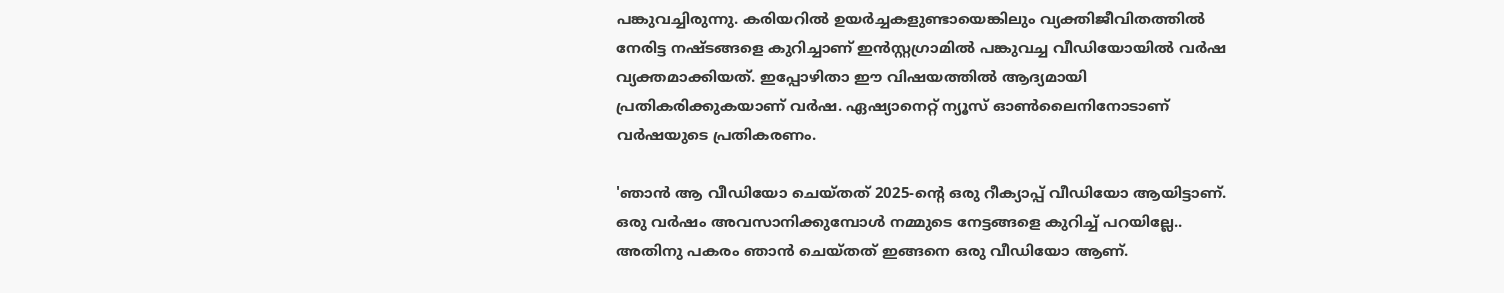പങ്കുവച്ചിരുന്നു. കരിയറിൽ ഉയർച്ചകളുണ്ടായെങ്കിലും വ്യക്തിജീവിതത്തിൽ നേരിട്ട നഷ്ടങ്ങളെ കുറിച്ചാണ് ഇന്‍സ്റ്റഗ്രാമില്‍ പങ്കുവച്ച വീഡിയോയില്‍ വര്‍ഷ വ്യക്തമാക്കിയത്. ഇപ്പോഴിതാ ഈ വിഷയത്തില്‍ ആദ്യമായി പ്രതികരിക്കുകയാണ് വര്‍ഷ. ഏഷ്യാനെറ്റ് ന്യൂസ് ഓണ്‍ലൈനിനോടാണ് വര്‍ഷയുടെ പ്രതികരണം.

'ഞാൻ ആ വീഡിയോ ചെയ്തത് 2025-ന്‍റെ ഒരു റീക്യാപ്പ് വീഡിയോ ആയിട്ടാണ്. ഒരു വര്‍ഷം അവസാനിക്കുമ്പോള്‍ നമ്മുടെ നേട്ടങ്ങളെ കുറിച്ച് പറയില്ലേ.. അതിനു പകരം ഞാൻ ചെയ്തത് ഇങ്ങനെ ഒരു വീഡിയോ ആണ്.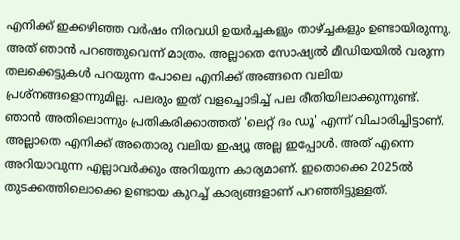എനിക്ക് ഇക്കഴിഞ്ഞ വര്‍ഷം നിരവധി ഉയര്‍ച്ചകളും താഴ്ച്ചകളും ഉണ്ടായിരുന്നു. അത് ഞാന്‍ പറഞ്ഞുവെന്ന് മാത്രം. അല്ലാതെ സോഷ്യല്‍ മീഡിയയില്‍ വരുന്ന തലക്കെട്ടുകള്‍ പറയുന്ന പോലെ എനിക്ക് അങ്ങനെ വലിയ പ്രശ്നങ്ങളൊന്നുമില്ല. പലരും ഇത് വളച്ചൊടിച്ച് പല രീതിയിലാക്കുന്നുണ്ട്. ഞാൻ അതിലൊന്നും പ്രതികരിക്കാത്തത് 'ലെറ്റ് ദം ഡൂ' എന്ന് വിചാരിച്ചിട്ടാണ്. അല്ലാതെ എനിക്ക് അതൊരു വലിയ ഇഷ്യൂ അല്ല ഇപ്പോള്‍. അത് എന്നെ അറിയാവുന്ന എല്ലാവർക്കും അറിയുന്ന കാര്യമാണ്. ഇതൊക്കെ 2025ൽ തുടക്കത്തിലൊക്കെ ഉണ്ടായ കുറച്ച് കാര്യങ്ങളാണ് പറഞ്ഞിട്ടുള്ളത്.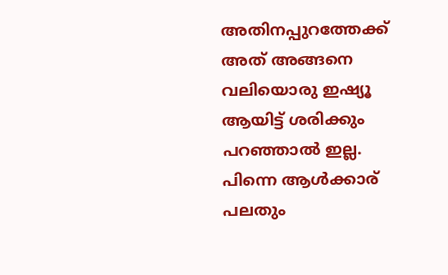അതിനപ്പുറത്തേക്ക് അത് അങ്ങനെ വലിയൊരു ഇഷ്യൂ ആയിട്ട് ശരിക്കും പറഞ്ഞാൽ ഇല്ല. പിന്നെ ആൾക്കാര് പലതും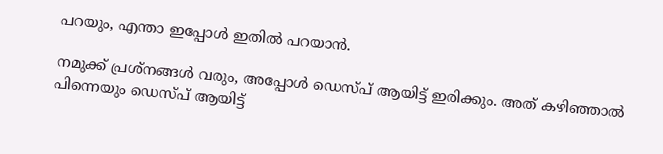പറയും, എന്താ ഇപ്പോള്‍ ഇതില്‍ പറയാൻ.

നമുക്ക് പ്രശ്നങ്ങൾ വരും, അപ്പോള്‍ ഡെസ്പ് ആയിട്ട് ഇരിക്കും. അത് കഴിഞ്ഞാൽ പിന്നെയും ഡെസ്പ് ആയിട്ട്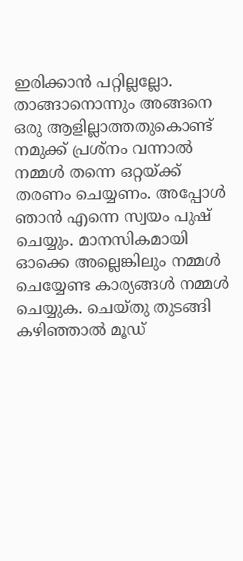ഇരിക്കാൻ പറ്റില്ലല്ലോ. താങ്ങാനൊന്നും അങ്ങനെ ഒരു ആളില്ലാത്തതുകൊണ്ട് നമുക്ക് പ്രശ്നം വന്നാൽ നമ്മൾ തന്നെ ഒറ്റയ്ക്ക് തരണം ചെയ്യണം. അപ്പോള്‍ ഞാൻ എന്നെ സ്വയം പുഷ് ചെയ്യും. മാനസികമായി ഓക്കെ അല്ലെങ്കിലും നമ്മള്‍ ചെയ്യേണ്ട കാര്യങ്ങള്‍ നമ്മള്‍ ചെയ്യുക. ചെയ്തു തുടങ്ങി കഴിഞ്ഞാൽ മൂഡ്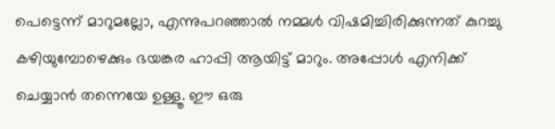പെട്ടെന്ന് മാറുമല്ലോ, എന്നുപറഞ്ഞാൽ നമ്മൾ വിഷമിച്ചിരിക്കുന്നത് കുറച്ചു കഴിയുമ്പോഴെക്കും ഭയങ്കര ഹാപ്പി ആയിട്ട് മാറും. അപ്പോള്‍ എനിക്ക് ചെയ്യാൻ തന്നെയേ ഉള്ളൂ. ഈ ഒരു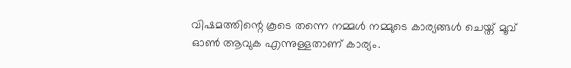വിഷമത്തിന്റെ കൂടെ തന്നെ നമ്മൾ നമ്മുടെ കാര്യങ്ങൾ ചെയ്ത് മൂവ് ഓൺ ആവുക എന്നുള്ളതാണ് കാര്യം.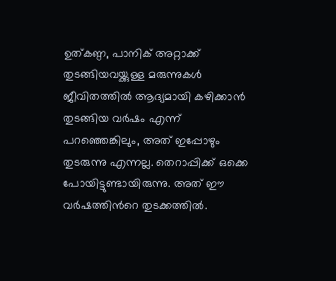ഉത്കണ്ഠ, പാനിക് അറ്റാക്ക് തുടങ്ങിയവയ്ക്കുള്ള മരുന്നുകൾ ജീവിതത്തിൽ ആദ്യമായി കഴിക്കാൻ തുടങ്ങിയ വര്‍ഷം എന്ന് പറഞ്ഞെങ്കിലും, അത് ഇപ്പോഴും തുടരുന്നു എന്നല്ല. തെറാപ്പിക്ക് ഒക്കെ പോയിട്ടുണ്ടായിരുന്നു. അത് ഈ വര്‍ഷത്തിന്‍റെ തുടക്കത്തിൽ.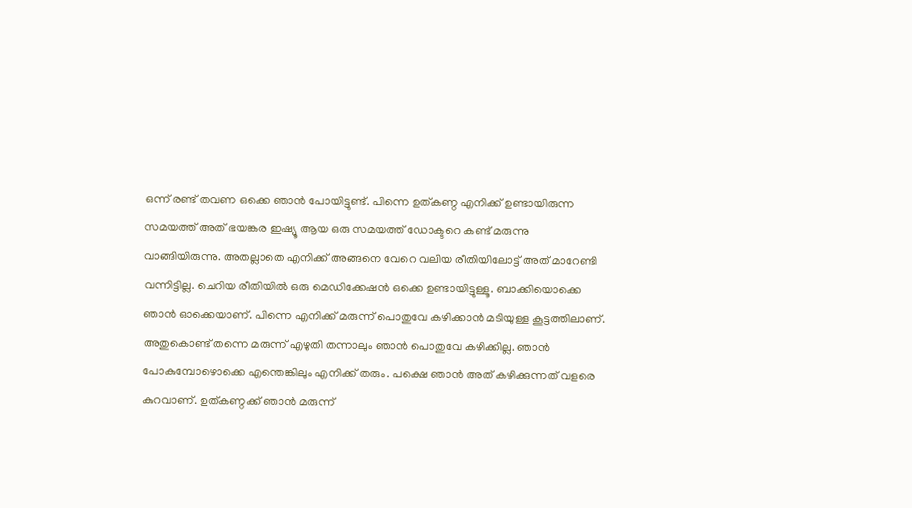ഒന്ന് രണ്ട് തവണ ഒക്കെ ഞാൻ പോയിട്ടുണ്ട്. പിന്നെ ഉത്കണ്ഠ എനിക്ക് ഉണ്ടായിരുന്ന സമയത്ത് അത് ഭയങ്കര ഇഷ്യൂ ആയ ഒരു സമയത്ത് ഡോക്ടറെ കണ്ട് മരുന്നു വാങ്ങിയിരുന്നു. അതല്ലാതെ എനിക്ക് അങ്ങനെ വേറെ വലിയ രീതിയിലോട്ട് അത് മാറേണ്ടി വന്നിട്ടില്ല. ചെറിയ രീതിയിൽ ഒരു മെഡിക്കേഷൻ ഒക്കെ ഉണ്ടായിട്ടുള്ളൂ. ബാക്കിയൊക്കെ ഞാൻ ഓക്കെയാണ്. പിന്നെ എനിക്ക് മരുന്ന് പൊതുവേ കഴിക്കാൻ മടിയുള്ള കൂട്ടത്തിലാണ്. അതുകൊണ്ട് തന്നെ മരുന്ന് എഴുതി തന്നാലും ഞാൻ പൊതുവേ കഴിക്കില്ല. ഞാൻ പോകുമ്പോഴൊക്കെ എന്തെങ്കിലും എനിക്ക് തരും. പക്ഷെ ഞാൻ അത് കഴിക്കുന്നത് വളരെ കുറവാണ്. ഉത്കണ്ഠക്ക് ഞാൻ മരുന്ന്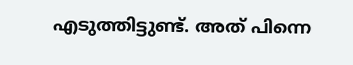എടുത്തിട്ടുണ്ട്. അത് പിന്നെ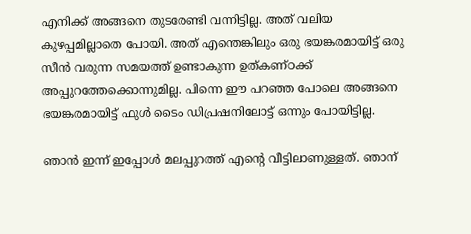എനിക്ക് അങ്ങനെ തുടരേണ്ടി വന്നിട്ടില്ല. അത് വലിയ കുഴപ്പമില്ലാതെ പോയി. അത് എന്തെങ്കിലും ഒരു ഭയങ്കരമായിട്ട് ഒരു സീൻ വരുന്ന സമയത്ത് ഉണ്ടാകുന്ന ഉത്കണ്ഠക്ക് അപ്പുറത്തേക്കൊന്നുമില്ല. പിന്നെ ഈ പറഞ്ഞ പോലെ അങ്ങനെ ഭയങ്കരമായിട്ട് ഫുൾ ടൈം ഡിപ്രഷനിലോട്ട് ഒന്നും പോയിട്ടില്ല.

ഞാന്‍ ഇന്ന് ഇപ്പോള്‍ മലപ്പുറത്ത് എന്‍റെ വീട്ടിലാണുള്ളത്. ഞാന്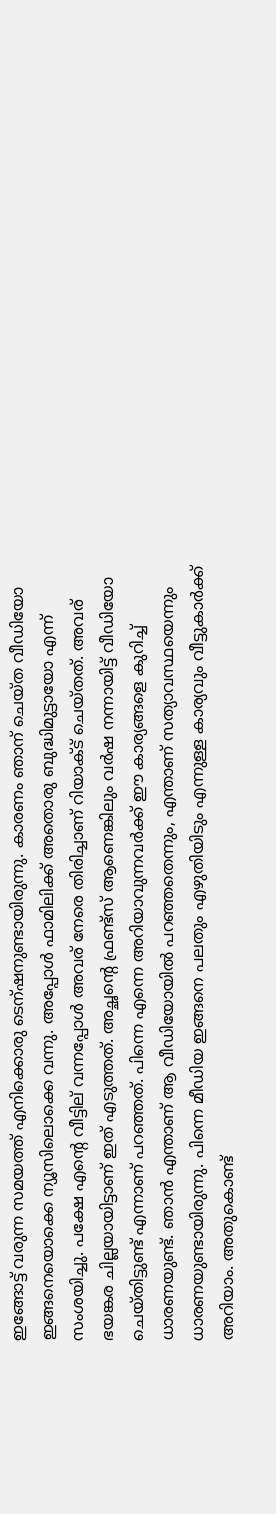ഇങ്ങോട്ട് വരുന്ന സമയത്ത് എനിക്കൊരു ടെന്ഷനുണ്ടായിരുന്നു. കാരണം ഞാന് ചെയ്ത വീഡിയോ ഇങ്ങനെയൊക്കെ ന്യൂസിലൊക്കെ വന്നു. അപ്പോള്‍ ഫാമിലിക്ക് അതൊരു ബുദ്ധിമുട്ടായോ എന്ന് സംശയിച്ചു. പക്ഷേ എന്റെ വീട്ടില് വന്നപ്പോള്‍ അവര് നേരെ തിരിച്ചാണ് റിയാക്ട് ചെയ്തത്. അവര് ഭയങ്കര ചില്ലയായിട്ടാണ് ഇത് എടുത്തത്. അച്ഛന്റെ ഫ്രണ്ട്സ് ആണെങ്കിലും വർഷ നന്നായിട്ട് വീഡിയോ ചെയ്തിട്ടുണ്ട് എന്നാണ് പറഞ്ഞത്. പിന്നെ എന്നെ അറിയാവുന്നവര്‍ക്ക് ഈ കാര്യങ്ങളെ കുറിച്ച് ധാരണയുണ്ട്. ഞാന്‍ എന്താണ് ആ വീഡിയോയില്‍ പറഞ്ഞതെന്നും, എന്താണ് സത്യാവസ്ഥയെന്നും ധാരണയുണ്ടായിരുന്നു. പിന്നെ മീഡിയ ഇങ്ങനെ പലതും എഴുതിയിടും എന്നുള്ള കാര്യവും വീട്ടുകാര്‍ക്ക് അറിയാം. അതുകൊണ്ട്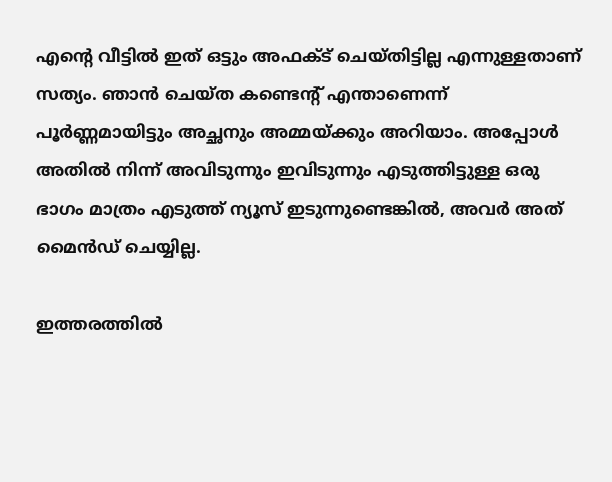എന്‍റെ വീട്ടിൽ ഇത് ഒട്ടും അഫക്ട് ചെയ്തിട്ടില്ല എന്നുള്ളതാണ് സത്യം. ഞാൻ ചെയ്ത കണ്ടെന്റ് എന്താണെന്ന് പൂർണ്ണമായിട്ടും അച്ഛനും അമ്മയ്ക്കും അറിയാം. അപ്പോള്‍ അതിൽ നിന്ന് അവിടുന്നും ഇവിടുന്നും എടുത്തിട്ടുള്ള ഒരു ഭാഗം മാത്രം എടുത്ത് ന്യൂസ് ഇടുന്നുണ്ടെങ്കിൽ, അവർ അത് മൈൻഡ് ചെയ്യില്ല.

ഇത്തരത്തില്‍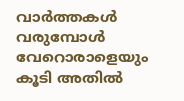വാര്‍ത്തകള്‍ വരുമ്പോള്‍ വേറൊരാളെയും കൂടി അതിൽ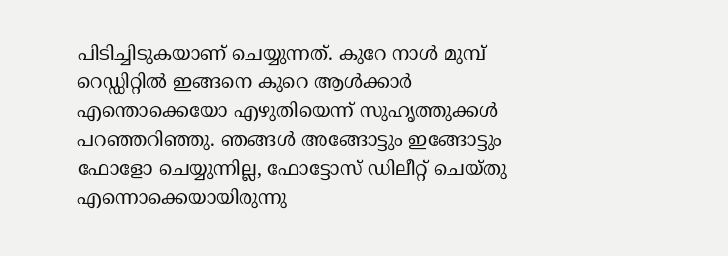പിടിച്ചിടുകയാണ് ചെയ്യുന്നത്. കുറേ നാള്‍ മുമ്പ് റെഡ്ഡിറ്റിൽ ഇങ്ങനെ കുറെ ആൾക്കാർ എന്തൊക്കെയോ എഴുതിയെന്ന് സുഹൃത്തുക്കള്‍ പറഞ്ഞറിഞ്ഞു. ഞങ്ങള്‍ അങ്ങോട്ടും ഇങ്ങോട്ടും ഫോളോ ചെയ്യുന്നില്ല, ഫോട്ടോസ് ഡിലീറ്റ് ചെയ്തു എന്നൊക്കെയായിരുന്നു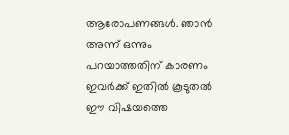ആരോപണങ്ങള്‍. ഞാന്‍ അന്ന് ഒന്നും പറയാത്തതിന് കാരണം ഇവര്‍ക്ക് ഇതില്‍ കൂടുതല്‍ ഈ വിഷയത്തെ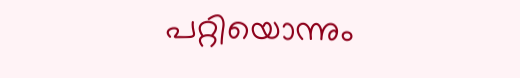പറ്റിയൊന്നും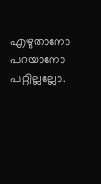എഴുതാനോ പറയാനോ പറ്റില്ലല്ലോ.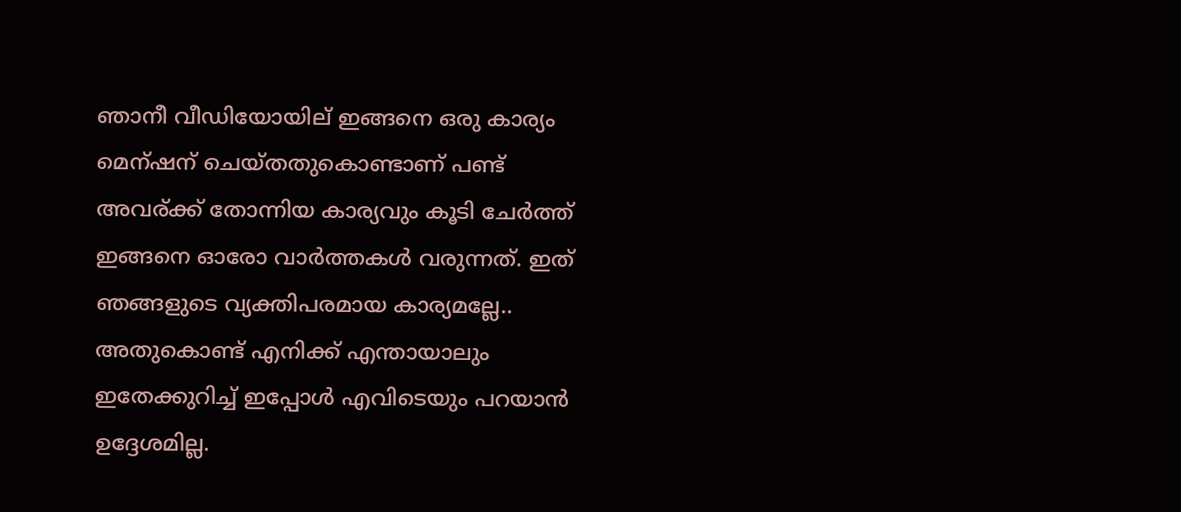ഞാനീ വീഡിയോയില് ഇങ്ങനെ ഒരു കാര്യം മെന്ഷന് ചെയ്തതുകൊണ്ടാണ് പണ്ട് അവര്ക്ക് തോന്നിയ കാര്യവും കൂടി ചേര്‍ത്ത് ഇങ്ങനെ ഓരോ വാര്‍ത്തകള്‍ വരുന്നത്. ഇത് ഞങ്ങളുടെ വ്യക്തിപരമായ കാര്യമല്ലേ.. അതുകൊണ്ട് എനിക്ക് എന്തായാലും ഇതേക്കുറിച്ച് ഇപ്പോള്‍ എവിടെയും പറയാൻ ഉദ്ദേശമില്ല.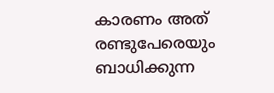കാരണം അത് രണ്ടുപേരെയും ബാധിക്കുന്ന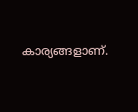കാര്യങ്ങളാണ്.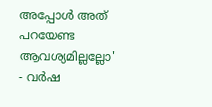അപ്പോള്‍ അത് പറയേണ്ട ആവശ്യമില്ലല്ലോ' - വര്‍ഷ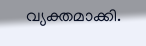വ്യക്തമാക്കി.